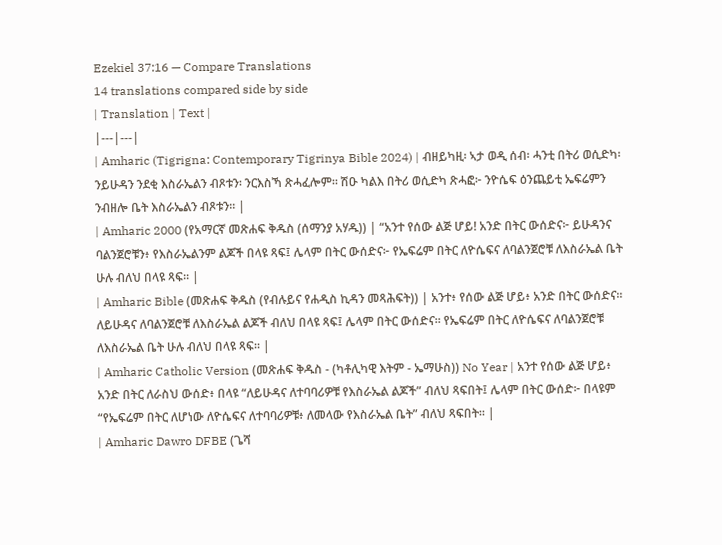Ezekiel 37:16 — Compare Translations
14 translations compared side by side
| Translation | Text |
|---|---|
| Amharic (Tigrigna: Contemporary Tigrinya Bible 2024) | ብዘይካዚ፡ ኣታ ወዲ ሰብ፡ ሓንቲ በትሪ ወሲድካ፡ ንይሁዳን ንደቂ እስራኤልን ብጾቱን፡ ንርእስኻ ጽሓፈሎም። ሽዑ ካልእ በትሪ ወሲድካ ጽሓፎ፦ ንዮሴፍ ዕንጨይቲ ኤፍሬምን ንብዘሎ ቤት እስራኤልን ብጾቱን። |
| Amharic 2000 (የአማርኛ መጽሐፍ ቅዱስ (ሰማንያ አሃዱ)) | “አንተ የሰው ልጅ ሆይ! አንድ በትር ውሰድና፦ ይሁዳንና ባልንጀሮቹን፥ የእስራኤልንም ልጆች በላዩ ጻፍ፤ ሌላም በትር ውሰድና፦ የኤፍሬም በትር ለዮሴፍና ለባልንጀሮቹ ለእስራኤል ቤት ሁሉ ብለህ በላዩ ጻፍ። |
| Amharic Bible (መጽሐፍ ቅዱስ (የብሉይና የሐዲስ ኪዳን መጻሕፍት)) | አንተ፥ የሰው ልጅ ሆይ፥ አንድ በትር ውሰድና። ለይሁዳና ለባልንጀሮቹ ለእስራኤል ልጆች ብለህ በላዩ ጻፍ፤ ሌላም በትር ውሰድና። የኤፍሬም በትር ለዮሴፍና ለባልንጀሮቹ ለእስራኤል ቤት ሁሉ ብለህ በላዩ ጻፍ። |
| Amharic Catholic Version (መጽሐፍ ቅዱስ - (ካቶሊካዊ እትም - ኤማሁስ)) No Year | አንተ የሰው ልጅ ሆይ፥ አንድ በትር ለራስህ ውሰድ፥ በላዩ “ለይሁዳና ለተባባሪዎቹ የእስራኤል ልጆች” ብለህ ጻፍበት፤ ሌላም በትር ውሰድ፦ በላዩም “የኤፍሬም በትር ለሆነው ለዮሴፍና ለተባባሪዎቹ፥ ለመላው የእስራኤል ቤት” ብለህ ጻፍበት። |
| Amharic Dawro DFBE (ጌሻ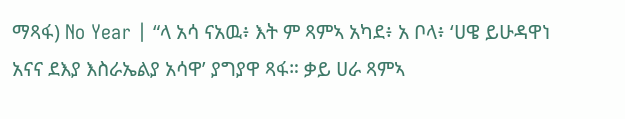ማጻፋ) No Year | “ላ አሳ ናአዉ፥ እት ም ጻምኣ አካደ፥ አ ቦላ፥ ‘ሀዌ ይሁዳዋነ አናና ደእያ እስራኤልያ አሳዋ’ ያግያዋ ጻፋ። ቃይ ሀራ ጻምኣ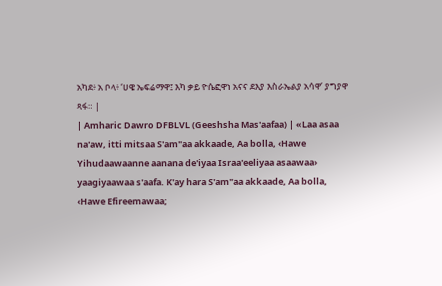አካደ፥ አ ቦላ፥ ‘ሀዌ ኤፍሬማዋ፤ እካ ቃይ ዮሴፎዋነ አናና ደእያ እስራኤልያ አሳዋ’ ያግያዋ ጻፋ። |
| Amharic Dawro DFBLVL (Geeshsha Mas'aafaa) | «Laa asaa na'aw, itti mitsaa S'am"aa akkaade, Aa bolla, ‹Hawe Yihudaawaanne aanana de'iyaa Israa'eeliyaa asaawaa› yaagiyaawaa s'aafa. K'ay hara S'am"aa akkaade, Aa bolla, ‹Hawe Efireemawaa;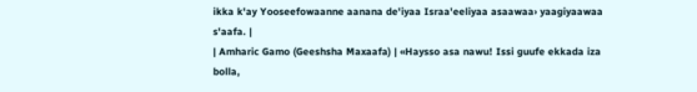ikka k'ay Yooseefowaanne aanana de'iyaa Israa'eeliyaa asaawaa› yaagiyaawaa s'aafa. |
| Amharic Gamo (Geeshsha Maxaafa) | «Haysso asa nawu! Issi guufe ekkada iza bolla,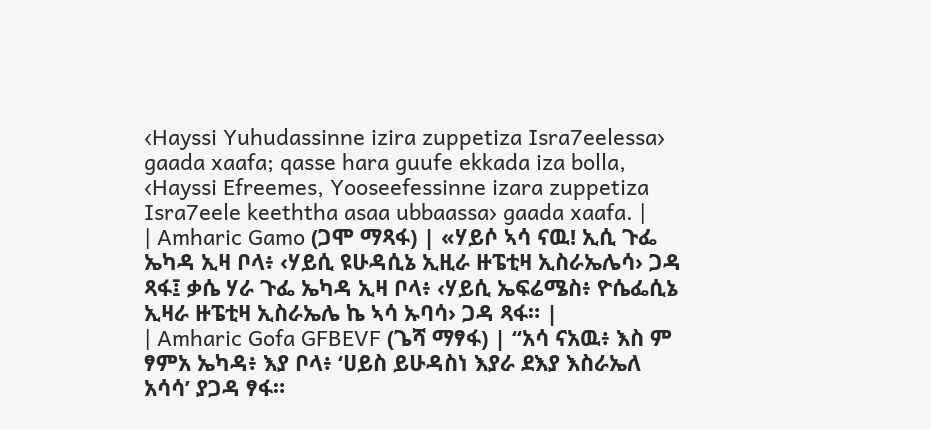‹Hayssi Yuhudassinne izira zuppetiza Isra7eelessa› gaada xaafa; qasse hara guufe ekkada iza bolla, ‹Hayssi Efreemes, Yooseefessinne izara zuppetiza Isra7eele keeththa asaa ubbaassa› gaada xaafa. |
| Amharic Gamo (ጋሞ ማጻፋ) | «ሃይሶ ኣሳ ናዉ! ኢሲ ጉፌ ኤካዳ ኢዛ ቦላ፥ ‹ሃይሲ ዩሁዳሲኔ ኢዚራ ዙፔቲዛ ኢስራኤሌሳ› ጋዳ ጻፋ፤ ቃሴ ሃራ ጉፌ ኤካዳ ኢዛ ቦላ፥ ‹ሃይሲ ኤፍሬሜስ፥ ዮሴፌሲኔ ኢዛራ ዙፔቲዛ ኢስራኤሌ ኬ ኣሳ ኡባሳ› ጋዳ ጻፋ። |
| Amharic Gofa GFBEVF (ጌሻ ማፃፋ) | “አሳ ናአዉ፥ እስ ም ፃምአ ኤካዳ፥ እያ ቦላ፥ ‘ሀይስ ይሁዳስነ እያራ ደእያ እስራኤለ አሳሳ’ ያጋዳ ፃፋ።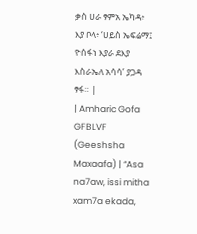ቃስ ሀራ ፃምአ ኤካዳ፥ እያ ቦላ፥ ‘ሀይስ ኤፍሬማ፤ ዮሰፋነ እያራ ደእያ እስራኤለ አሳሳ’ ያጋዳ ፃፋ። |
| Amharic Gofa GFBLVF (Geeshsha Maxaafa) | “Asa na7aw, issi mitha xam7a ekada,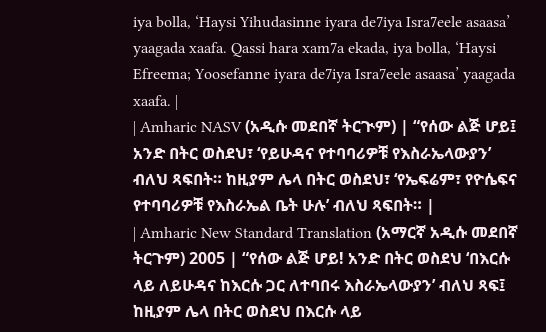iya bolla, ‘Haysi Yihudasinne iyara de7iya Isra7eele asaasa’ yaagada xaafa. Qassi hara xam7a ekada, iya bolla, ‘Haysi Efreema; Yoosefanne iyara de7iya Isra7eele asaasa’ yaagada xaafa. |
| Amharic NASV (አዲሱ መደበኛ ትርጒም) | “የሰው ልጅ ሆይ፤ አንድ በትር ወስደህ፣ ‘የይሁዳና የተባባሪዎቹ የእስራኤላውያን’ ብለህ ጻፍበት። ከዚያም ሌላ በትር ወስደህ፣ ‘የኤፍሬም፣ የዮሴፍና የተባባሪዎቹ የእስራኤል ቤት ሁሉ’ ብለህ ጻፍበት። |
| Amharic New Standard Translation (አማርኛ አዲሱ መደበኛ ትርጉም) 2005 | “የሰው ልጅ ሆይ! አንድ በትር ወስደህ ‘በእርሱ ላይ ለይሁዳና ከእርሱ ጋር ለተባበሩ እስራኤላውያን’ ብለህ ጻፍ፤ ከዚያም ሌላ በትር ወስደህ በእርሱ ላይ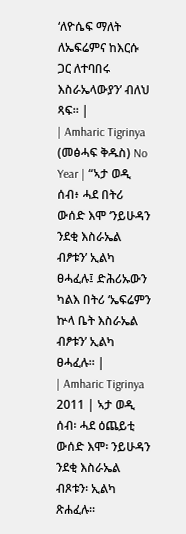‘ለዮሴፍ ማለት ለኤፍሬምና ከእርሱ ጋር ለተባበሩ እስራኤላውያን’ ብለህ ጻፍ። |
| Amharic Tigrinya (መፅሓፍ ቅዱስ) No Year | “ኣታ ወዲ ሰብ፥ ሓደ በትሪ ውሰድ እሞ ‘ንይሁዳን ንደቂ እስራኤል ብፆቱን’ ኢልካ ፀሓፈሉ፤ ድሕሪኡውን ካልእ በትሪ ‘ኤፍሬምን ኵላ ቤት እስራኤል ብፆቱን’ ኢልካ ፀሓፈሉ። |
| Amharic Tigrinya 2011 | ኣታ ወዲ ሰብ፡ ሓደ ዕጨይቲ ውሰድ እሞ፡ ንይሁዳን ንደቂ እስራኤል ብጾቱን፡ ኢልካ ጽሐፈሉ።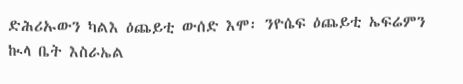ድሕሪኡውን ካልእ ዕጨይቲ ውሰድ እሞ፡ ንዮሴፍ ዕጨይቲ ኤፍሬምን ኲላ ቤት እስራኤል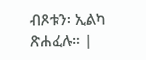ብጾቱን፡ ኢልካ ጽሐፈሉ። |